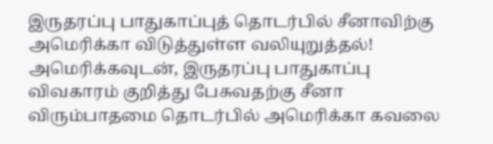இருதரப்பு பாதுகாப்புத் தொடர்பில் சீனாவிற்கு அமெரிக்கா விடுத்துள்ள வலியுறுத்தல்!
அமெரிக்கவுடன், இருதரப்பு பாதுகாப்பு விவகாரம் குறித்து பேசுவதற்கு சீனா விரும்பாதமை தொடர்பில் அமெரிக்கா கவலை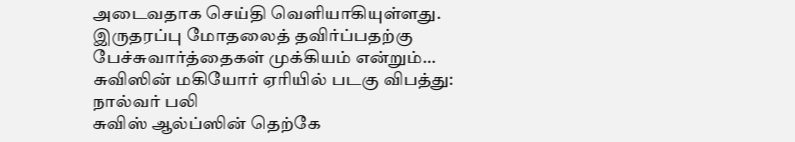அடைவதாக செய்தி வெளியாகியுள்ளது. இருதரப்பு மோதலைத் தவிர்ப்பதற்கு பேச்சுவார்த்தைகள் முக்கியம் என்றும்…
சுவிஸின் மகியோர் ஏரியில் படகு விபத்து: நால்வர் பலி
சுவிஸ் ஆல்ப்ஸின் தெற்கே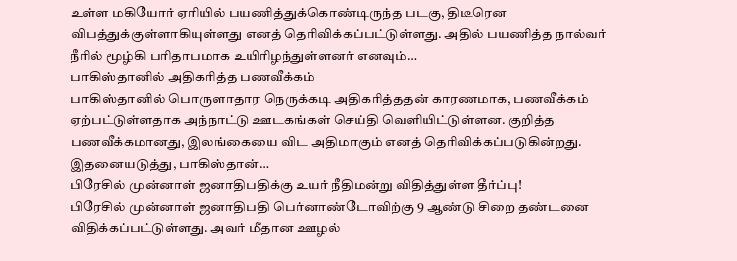உள்ள மகியோர் ஏரியில் பயணித்துக்கொண்டிருந்த படகு, திடீரென விபத்துக்குள்ளாகியுள்ளது எனத் தெரிவிக்கப்பட்டுள்ளது. அதில் பயணித்த நால்வர் நீரில் மூழ்கி பரிதாபமாக உயிரிழந்துள்ளனர் எனவும்…
பாகிஸ்தானில் அதிகரித்த பணவீக்கம்
பாகிஸ்தானில் பொருளாதார நெருக்கடி அதிகரித்ததன் காரணமாக, பணவீக்கம் ஏற்பட்டுள்ளதாக அந்நாட்டு ஊடகங்கள் செய்தி வெளியிட்டுள்ளன. குறித்த பணவீக்கமானது, இலங்கையை விட அதிமாகும் எனத் தெரிவிக்கப்படுகின்றது. இதனையடுத்து, பாகிஸ்தான்…
பிரேசில் முன்னாள் ஜனாதிபதிக்கு உயர் நீதிமன்று விதித்துள்ள தீர்ப்பு!
பிரேசில் முன்னாள் ஜனாதிபதி பெர்னாண்டோவிற்கு 9 ஆண்டு சிறை தண்டனை விதிக்கப்பட்டுள்ளது. அவர் மீதான ஊழல்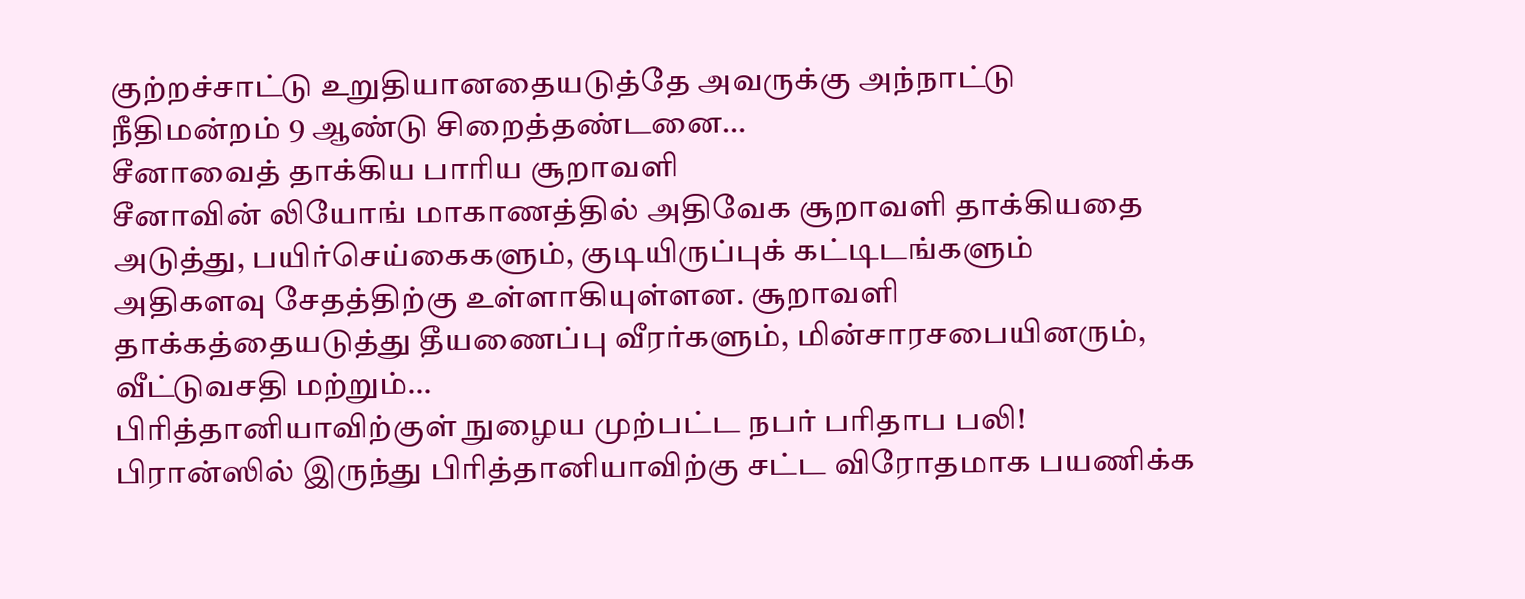குற்றச்சாட்டு உறுதியானதையடுத்தே அவருக்கு அந்நாட்டு நீதிமன்றம் 9 ஆண்டு சிறைத்தண்டனை…
சீனாவைத் தாக்கிய பாரிய சூறாவளி
சீனாவின் லியோங் மாகாணத்தில் அதிவேக சூறாவளி தாக்கியதை அடுத்து, பயிர்செய்கைகளும், குடியிருப்புக் கட்டிடங்களும் அதிகளவு சேதத்திற்கு உள்ளாகியுள்ளன. சூறாவளி தாக்கத்தையடுத்து தீயணைப்பு வீரர்களும், மின்சாரசபையினரும், வீட்டுவசதி மற்றும்…
பிரித்தானியாவிற்குள் நுழைய முற்பட்ட நபர் பரிதாப பலி!
பிரான்ஸில் இருந்து பிரித்தானியாவிற்கு சட்ட விரோதமாக பயணிக்க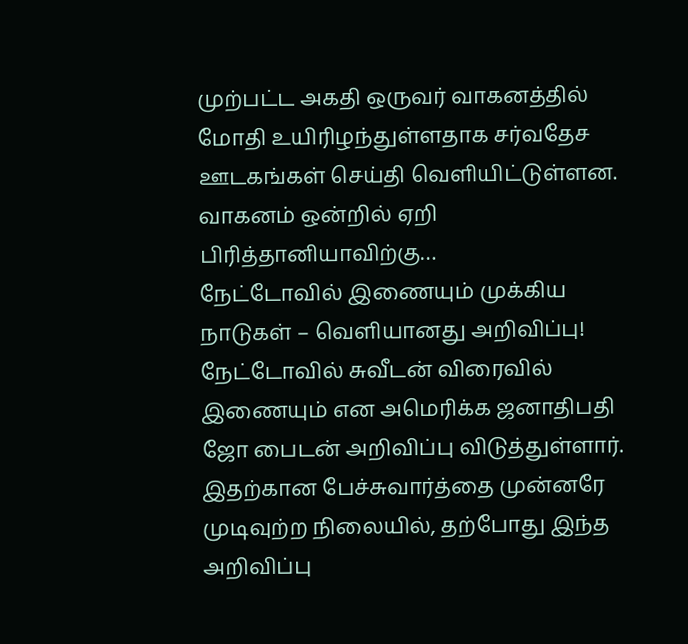முற்பட்ட அகதி ஒருவர் வாகனத்தில் மோதி உயிரிழந்துள்ளதாக சர்வதேச ஊடகங்கள் செய்தி வெளியிட்டுள்ளன. வாகனம் ஒன்றில் ஏறி பிரித்தானியாவிற்கு…
நேட்டோவில் இணையும் முக்கிய நாடுகள் – வெளியானது அறிவிப்பு!
நேட்டோவில் சுவீடன் விரைவில் இணையும் என அமெரிக்க ஜனாதிபதி ஜோ பைடன் அறிவிப்பு விடுத்துள்ளார். இதற்கான பேச்சுவார்த்தை முன்னரே முடிவுற்ற நிலையில், தற்போது இந்த அறிவிப்பு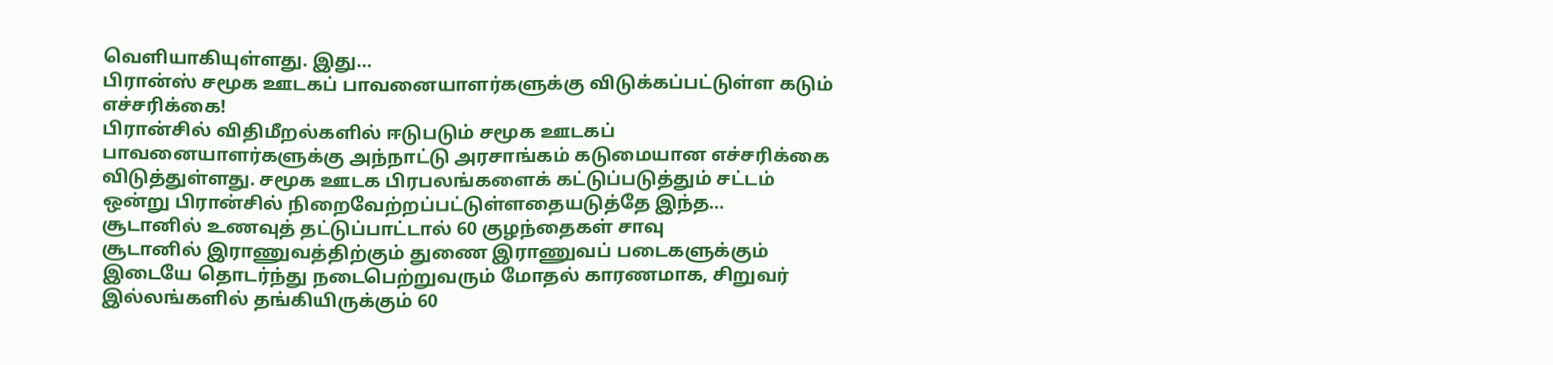வெளியாகியுள்ளது. இது…
பிரான்ஸ் சமூக ஊடகப் பாவனையாளர்களுக்கு விடுக்கப்பட்டுள்ள கடும் எச்சரிக்கை!
பிரான்சில் விதிமீறல்களில் ஈடுபடும் சமூக ஊடகப் பாவனையாளர்களுக்கு அந்நாட்டு அரசாங்கம் கடுமையான எச்சரிக்கை விடுத்துள்ளது. சமூக ஊடக பிரபலங்களைக் கட்டுப்படுத்தும் சட்டம் ஒன்று பிரான்சில் நிறைவேற்றப்பட்டுள்ளதையடுத்தே இந்த…
சூடானில் உணவுத் தட்டுப்பாட்டால் 60 குழந்தைகள் சாவு
சூடானில் இராணுவத்திற்கும் துணை இராணுவப் படைகளுக்கும் இடையே தொடர்ந்து நடைபெற்றுவரும் மோதல் காரணமாக, சிறுவர் இல்லங்களில் தங்கியிருக்கும் 60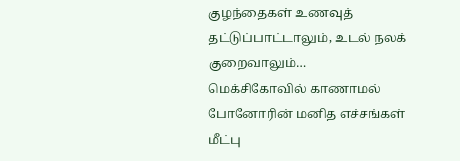குழந்தைகள் உணவுத் தட்டுப்பாட்டாலும், உடல் நலக் குறைவாலும்…
மெக்சிகோவில் காணாமல் போனோரின் மனித எச்சங்கள் மீட்பு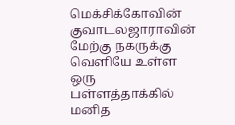மெக்சிக்கோவின் குவாடலஜாராவின் மேற்கு நகருக்கு வெளியே உள்ள ஒரு பள்ளத்தாக்கில் மனித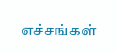எச்சங்கள்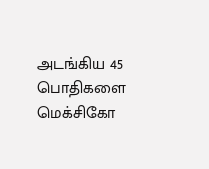அடங்கிய 45 பொதிகளை மெக்சிகோ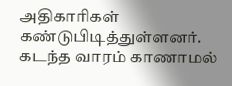அதிகாரிகள் கண்டுபிடித்துள்ளனர். கடந்த வாரம் காணாமல்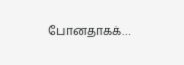போனதாகக்…